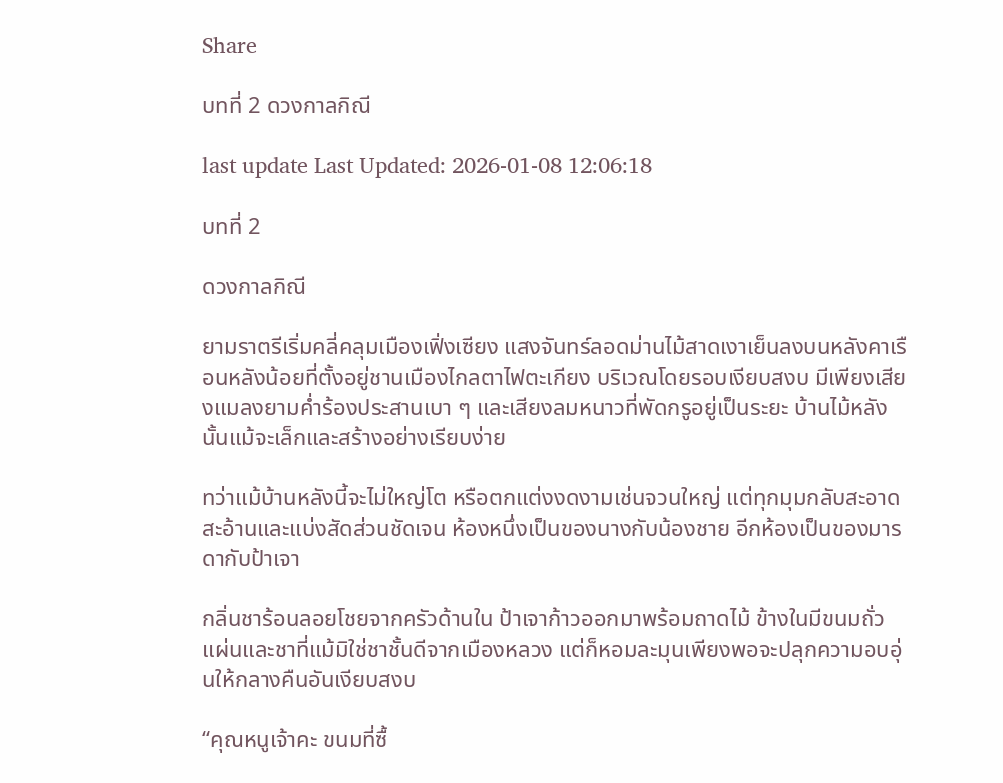Share

บทที่ 2 ดวงกาลกิณี

last update Last Updated: 2026-01-08 12:06:18

บทที่ 2

ดวงกาลกิณี

ยามราตรีเริ่มคลี่คลุมเมืองเฟิ่งเซียง แสงจันทร์ลอดม่านไม้สาดเงาเย็นลงบนหลังคาเรือนหลังน้อยที่ตั้งอยู่ชานเมืองไกลตาไฟตะเกียง บริเวณโดยรอบเงียบสงบ มีเพียงเสียงแมลงยามค่ำร้องประสานเบา ๆ และเสียงลมหนาวที่พัดกรูอยู่เป็นระยะ บ้านไม้หลังนั้นแม้จะเล็กและสร้างอย่างเรียบง่าย

ทว่าแม้บ้านหลังนี้จะไม่ใหญ่โต หรือตกแต่งงดงามเช่นจวนใหญ่ แต่ทุกมุมกลับสะอาดสะอ้านและแบ่งสัดส่วนชัดเจน ห้องหนึ่งเป็นของนางกับน้องชาย อีกห้องเป็นของมารดากับป้าเจา

กลิ่นชาร้อนลอยโชยจากครัวด้านใน ป้าเจาก้าวออกมาพร้อมถาดไม้ ข้างในมีขนมถั่วแผ่นและชาที่แม้มิใช่ชาชั้นดีจากเมืองหลวง แต่ก็หอมละมุนเพียงพอจะปลุกความอบอุ่นให้กลางคืนอันเงียบสงบ

“คุณหนูเจ้าคะ ขนมที่ซื้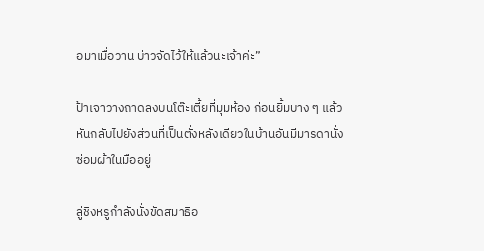อมาเมื่อวาน บ่าวจัดไว้ให้แล้วนะเจ้าค่ะ”

ป้าเจาวางถาดลงบนโต๊ะเตี้ยที่มุมห้อง ก่อนยิ้มบาง ๆ แล้วหันกลับไปยังส่วนที่เป็นตั่งหลังเดียวในบ้านอันมีมารดานั่งซ่อมผ้าในมืออยู่

ลู่ชิงหรูกำลังนั่งขัดสมาธิอ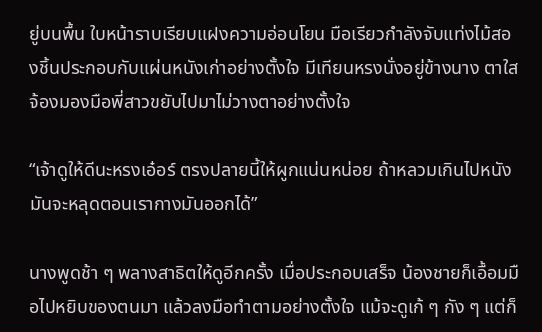ยู่บนพื้น ใบหน้าราบเรียบแฝงความอ่อนโยน มือเรียวกำลังจับแท่งไม้สองชิ้นประกอบกับแผ่นหนังเก่าอย่างตั้งใจ มีเทียนหรงนั่งอยู่ข้างนาง ตาใสจ้องมองมือพี่สาวขยับไปมาไม่วางตาอย่างตั้งใจ

“เจ้าดูให้ดีนะหรงเอ๋อร์ ตรงปลายนี้ให้ผูกแน่นหน่อย ถ้าหลวมเกินไปหนังมันจะหลุดตอนเรากางมันออกได้”

นางพูดช้า ๆ พลางสาธิตให้ดูอีกครั้ง เมื่อประกอบเสร็จ น้องชายก็เอื้อมมือไปหยิบของตนมา แล้วลงมือทำตามอย่างตั้งใจ แม้จะดูเก้ ๆ กัง ๆ แต่ก็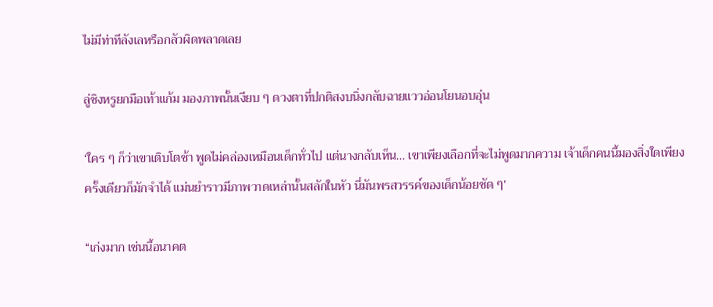ไม่มีท่าทีลังเลหรือกลัวผิดพลาดเลย

ลู่ชิงหรูยกมือเท้าแก้ม มองภาพนั้นเงียบ ๆ ดวงตาที่ปกติสงบนิ่งกลับฉายแววอ่อนโยนอบอุ่น

‘ใคร ๆ ก็ว่าเขาเติบโตช้า พูดไม่คล่องเหมือนเด็กทั่วไป แต่นางกลับเห็น... เขาเพียงเลือกที่จะไม่พูดมากความ เจ้าเด็กคนนี้มองสิ่งใดเพียงครั้งเดียวก็มักจำได้ แม่นยำราวมีภาพวาดเหล่านั้นสลักในหัว นี่มันพรสวรรค์ของเด็กน้อยชัด ๆ’

“เก่งมาก เช่นนี้อนาคต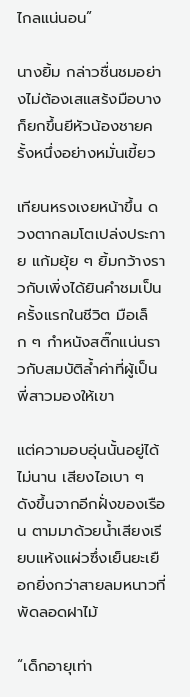ไกลแน่นอน”

นางยิ้ม กล่าวชื่นชมอย่างไม่ต้องเสแสร้งมือบางก็ยกขึ้นยีหัวน้องชายครั้งหนึ่งอย่างหมั่นเขี้ยว

เทียนหรงเงยหน้าขึ้น ดวงตากลมโตเปล่งประกาย แก้มยุ้ย ๆ ยิ้มกว้างราวกับเพิ่งได้ยินคำชมเป็นครั้งแรกในชีวิต มือเล็ก ๆ กำหนังสติ๊กแน่นราวกับสมบัติล้ำค่าที่ผู้เป็นพี่สาวมองให้เขา

แต่ความอบอุ่นนั้นอยู่ได้ไม่นาน เสียงไอเบา ๆ ดังขึ้นจากอีกฝั่งของเรือน ตามมาด้วยน้ำเสียงเรียบแห้งแผ่วซึ่งเย็นยะเยือกยิ่งกว่าสายลมหนาวที่พัดลอดฝาไม้

“เด็กอายุเท่า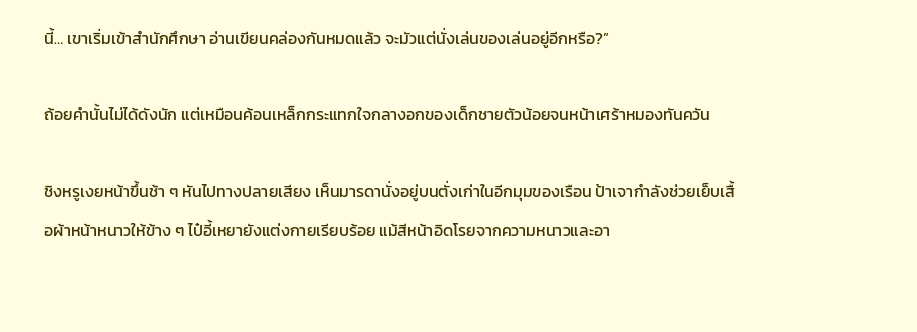นี้… เขาเริ่มเข้าสำนักศึกษา อ่านเขียนคล่องกันหมดแล้ว จะมัวแต่นั่งเล่นของเล่นอยู่อีกหรือ?”

ถ้อยคำนั้นไม่ได้ดังนัก แต่เหมือนค้อนเหล็กกระแทกใจกลางอกของเด็กชายตัวน้อยจนหน้าเศร้าหมองทันควัน

ชิงหรูเงยหน้าขึ้นช้า ๆ หันไปทางปลายเสียง เห็นมารดานั่งอยู่บนตั่งเก่าในอีกมุมของเรือน ป้าเจากำลังช่วยเย็บเสื้อผ้าหน้าหนาวให้ข้าง ๆ ไป๋อี้เหยายังแต่งกายเรียบร้อย แม้สีหน้าอิดโรยจากความหนาวและอา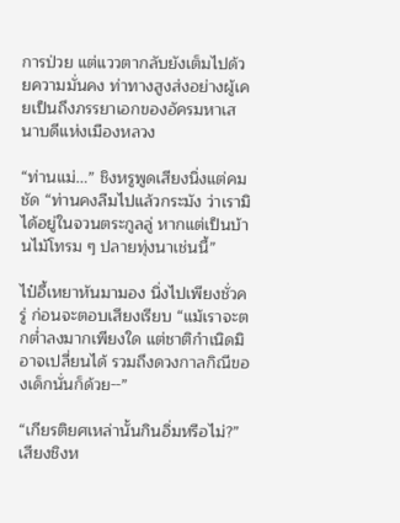การป่วย แต่แววตากลับยังเต็มไปด้วยความมั่นคง ท่าทางสูงส่งอย่างผู้เคยเป็นถึงภรรยาเอกของอัครมหาเสนาบดีแห่งเมืองหลวง

“ท่านแม่...” ชิงหรูพูดเสียงนิ่งแต่คมชัด “ท่านคงลืมไปแล้วกระมัง ว่าเรามิได้อยู่ในจวนตระกูลลู่ หากแต่เป็นบ้านไม้โทรม ๆ ปลายทุ่งนาเช่นนี้”

ไป๋อี้เหยาหันมามอง นิ่งไปเพียงชั่วครู่ ก่อนจะตอบเสียงเรียบ “แม้เราจะตกต่ำลงมากเพียงใด แต่ชาติกำเนิดมิอาจเปลี่ยนได้ รวมถึงดวงกาลกิณีของเด็กนั่นก็ด้วย--”

“เกียรติยศเหล่านั้นกินอิ่มหรือไม่?” เสียงชิงห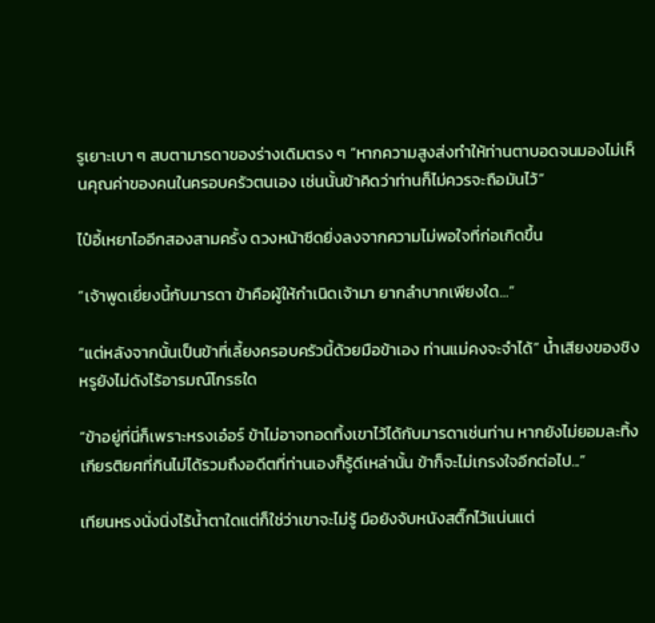รูเยาะเบา ๆ สบตามารดาของร่างเดิมตรง ๆ “หากความสูงส่งทำให้ท่านตาบอดจนมองไม่เห็นคุณค่าของคนในครอบครัวตนเอง เช่นนั้นข้าคิดว่าท่านก็ไม่ควรจะถือมันไว้”

ไป๋อี้เหยาไออีกสองสามครั้ง ดวงหน้าซีดยิ่งลงจากความไม่พอใจที่ก่อเกิดขึ้น

“เจ้าพูดเยี่ยงนี้กับมารดา ข้าคือผู้ให้กำเนิดเจ้ามา ยากลำบากเพียงใด...”

“แต่หลังจากนั้นเป็นข้าที่เลี้ยงครอบครัวนี้ด้วยมือข้าเอง ท่านแม่คงจะจำได้” น้ำเสียงของชิงหรูยังไม่ดังไร้อารมณ์โกรธใด

“ข้าอยู่ที่นี่ก็เพราะหรงเอ๋อร์ ข้าไม่อาจทอดทิ้งเขาไว้ได้กับมารดาเช่นท่าน หากยังไม่ยอมละทิ้งเกียรติยศที่กินไม่ได้รวมถึงอดีตที่ท่านเองก็รู้ดีเหล่านั้น ข้าก็จะไม่เกรงใจอีกต่อไป...”

เทียนหรงนั่งนิ่งไร้น้ำตาใดแต่ก็ใช่ว่าเขาจะไม่รู้ มือยังจับหนังสติ๊กไว้แน่นแต่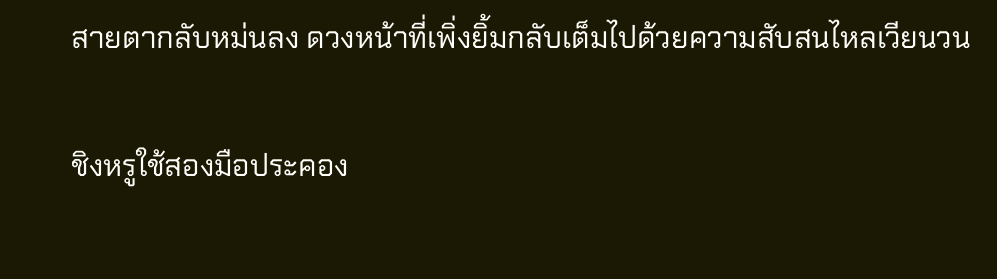สายตากลับหม่นลง ดวงหน้าที่เพิ่งยิ้มกลับเต็มไปด้วยความสับสนไหลเวียนวน

ชิงหรูใช้สองมือประคอง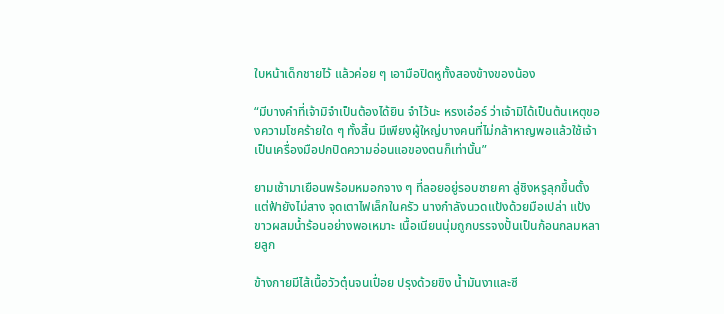ใบหน้าเด็กชายไว้ แล้วค่อย ๆ เอามือปิดหูทั้งสองข้างของน้อง

“มีบางคำที่เจ้ามิจำเป็นต้องได้ยิน จำไว้นะ หรงเอ๋อร์ ว่าเจ้ามิได้เป็นต้นเหตุของความโชคร้ายใด ๆ ทั้งสิ้น มีเพียงผู้ใหญ่บางคนที่ไม่กล้าหาญพอแล้วใช้เจ้าเป็นเครื่องมือปกปิดความอ่อนแอของตนก็เท่านั้น”

ยามเช้ามาเยือนพร้อมหมอกจาง ๆ ที่ลอยอยู่รอบชายคา ลู่ชิงหรูลุกขึ้นตั้งแต่ฟ้ายังไม่สาง จุดเตาไฟเล็กในครัว นางกำลังนวดแป้งด้วยมือเปล่า แป้งขาวผสมน้ำร้อนอย่างพอเหมาะ เนื้อเนียนนุ่มถูกบรรจงปั้นเป็นก้อนกลมหลายลูก

ข้างกายมีไส้เนื้อวัวตุ๋นจนเปื่อย ปรุงด้วยขิง น้ำมันงาและซี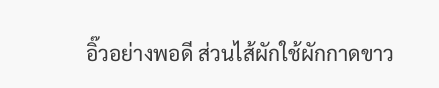อิ๊วอย่างพอดี ส่วนไส้ผักใช้ผักกาดขาว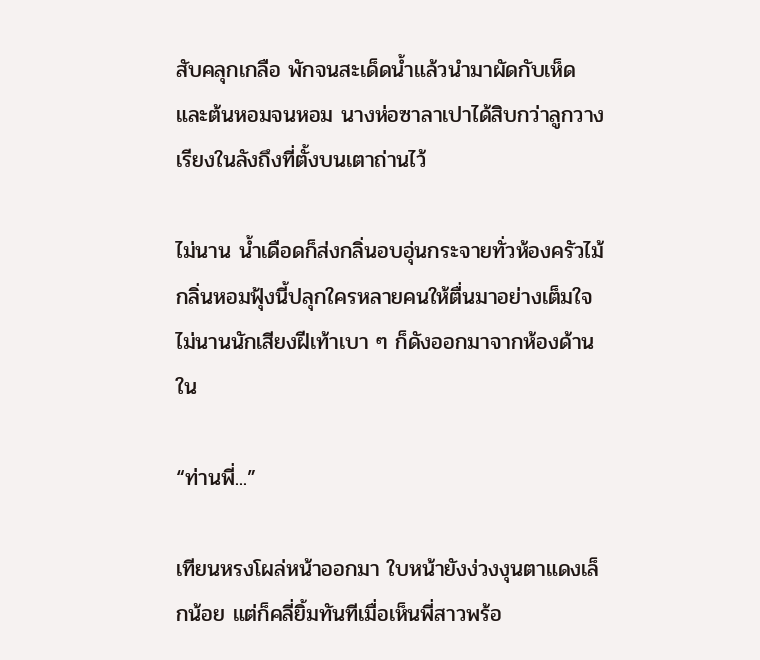สับคลุกเกลือ พักจนสะเด็ดน้ำแล้วนำมาผัดกับเห็ดและต้นหอมจนหอม นางห่อซาลาเปาได้สิบกว่าลูกวางเรียงในลังถึงที่ตั้งบนเตาถ่านไว้

ไม่นาน น้ำเดือดก็ส่งกลิ่นอบอุ่นกระจายทั่วห้องครัวไม้ กลิ่นหอมฟุ้งนี้ปลุกใครหลายคนให้ตื่นมาอย่างเต็มใจ ไม่นานนักเสียงฝีเท้าเบา ๆ ก็ดังออกมาจากห้องด้านใน

“ท่านพี่...”

เทียนหรงโผล่หน้าออกมา ใบหน้ายังง่วงงุนตาแดงเล็กน้อย แต่ก็คลี่ยิ้มทันทีเมื่อเห็นพี่สาวพร้อ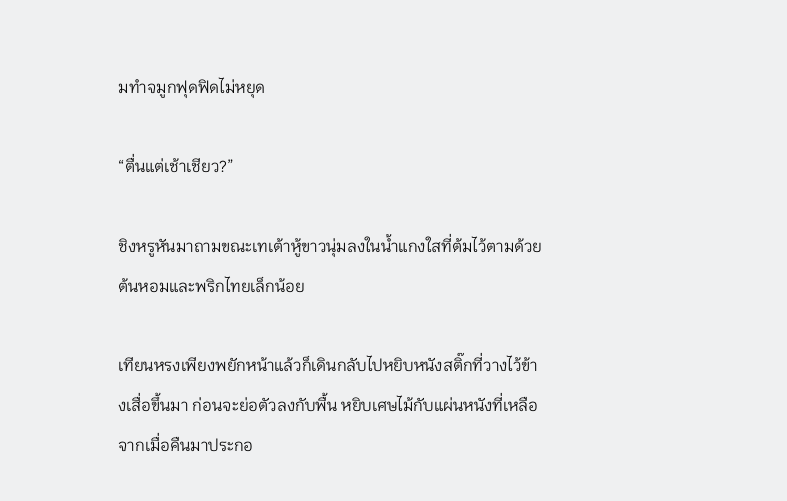มทำจมูกฟุดฟิดไม่หยุด

“ตื่นแต่เช้าเชียว?”

ชิงหรูหันมาถามขณะเทเต้าหู้ขาวนุ่มลงในน้ำแกงใสที่ต้มไว้ตามด้วยต้นหอมและพริกไทยเล็กน้อย

เทียนหรงเพียงพยักหน้าแล้วก็เดินกลับไปหยิบหนังสติ๊กที่วางไว้ข้างเสื่อขึ้นมา ก่อนจะย่อตัวลงกับพื้น หยิบเศษไม้กับแผ่นหนังที่เหลือจากเมื่อคืนมาประกอ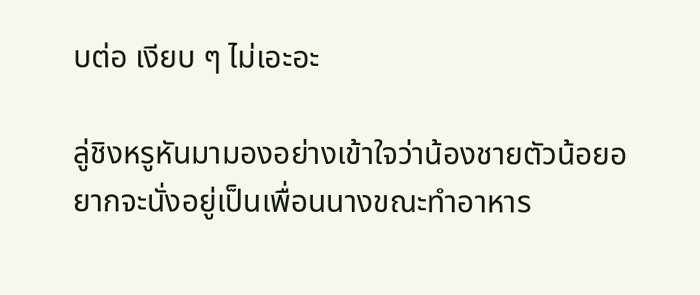บต่อ เงียบ ๆ ไม่เอะอะ

ลู่ชิงหรูหันมามองอย่างเข้าใจว่าน้องชายตัวน้อยอยากจะนั่งอยู่เป็นเพื่อนนางขณะทำอาหาร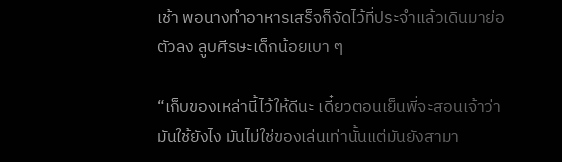เช้า พอนางทำอาหารเสร็จก็จัดไว้ที่ประจำแล้วเดินมาย่อตัวลง ลูบศีรษะเด็กน้อยเบา ๆ

“เก็บของเหล่านี้ไว้ให้ดีนะ เดี๋ยวตอนเย็นพี่จะสอนเจ้าว่ามันใช้ยังไง มันไม่ใช่ของเล่นเท่านั้นแต่มันยังสามา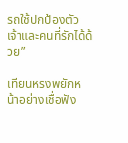รถใช้ปกป้องตัวเจ้าและคนที่รักได้ด้วย”

เทียนหรงพยักหน้าอย่างเชื่อฟัง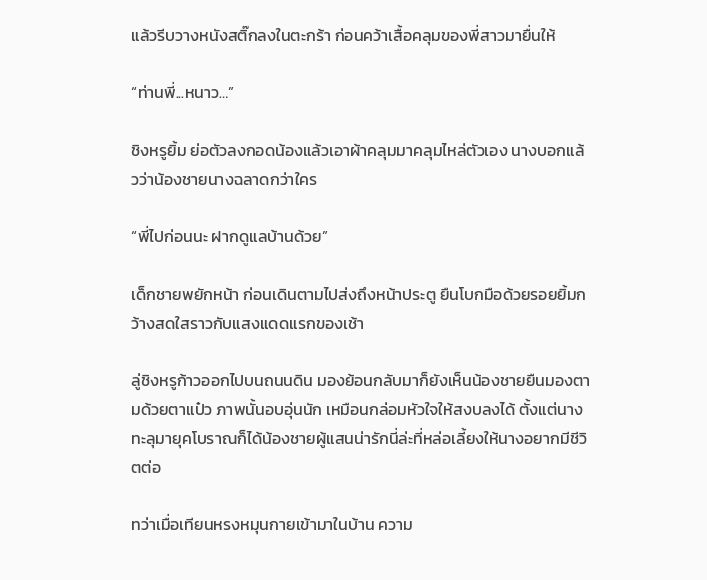แล้วรีบวางหนังสติ๊กลงในตะกร้า ก่อนคว้าเสื้อคลุมของพี่สาวมายื่นให้

“ท่านพี่...หนาว…”

ชิงหรูยิ้ม ย่อตัวลงกอดน้องแล้วเอาผ้าคลุมมาคลุมไหล่ตัวเอง นางบอกแล้วว่าน้องชายนางฉลาดกว่าใคร

“พี่ไปก่อนนะ ฝากดูแลบ้านด้วย”

เด็กชายพยักหน้า ก่อนเดินตามไปส่งถึงหน้าประตู ยืนโบกมือด้วยรอยยิ้มกว้างสดใสราวกับแสงแดดแรกของเช้า

ลู่ชิงหรูก้าวออกไปบนถนนดิน มองย้อนกลับมาก็ยังเห็นน้องชายยืนมองตามด้วยตาแป๋ว ภาพนั้นอบอุ่นนัก เหมือนกล่อมหัวใจให้สงบลงได้ ตั้งแต่นางทะลุมายุคโบราณก็ได้น้องชายผู้แสนน่ารักนี่ล่ะที่หล่อเลี้ยงให้นางอยากมีชีวิตต่อ

ทว่าเมื่อเทียนหรงหมุนกายเข้ามาในบ้าน ความ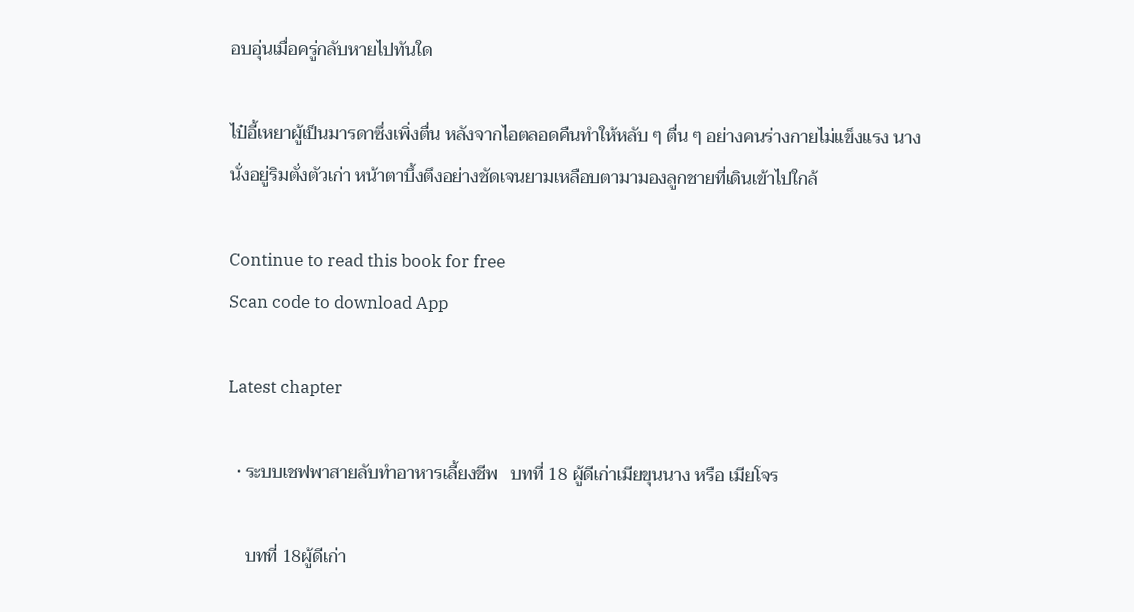อบอุ่นเมื่อครู่กลับหายไปทันใด

ไป๋อี้เหยาผู้เป็นมารดาซึ่งเพิ่งตื่น หลังจากไอตลอดคืนทำให้หลับ ๆ ตื่น ๆ อย่างคนร่างกายไม่แข็งแรง นางนั่งอยู่ริมตั่งตัวเก่า หน้าตาบึ้งตึงอย่างชัดเจนยามเหลือบตามามองลูกชายที่เดินเข้าไปใกล้

Continue to read this book for free
Scan code to download App

Latest chapter

  • ระบบเชฟพาสายลับทำอาหารเลี้ยงชีพ   บทที่ 18 ผู้ดีเก่าเมียขุนนาง หรือ เมียโจร

    บทที่ 18ผู้ดีเก่า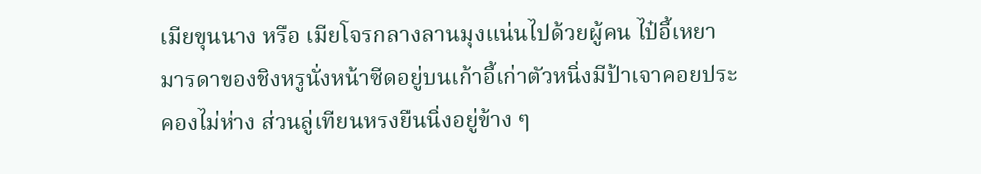เมียขุนนาง หรือ เมียโจรกลางลานมุงแน่นไปด้วยผู้คน ไป๋อี้เหยา มารดาของชิงหรูนั่งหน้าซีดอยู่บนเก้าอี้เก่าตัวหนิ่งมีป้าเจาคอยประคองไม่ห่าง ส่วนลู่เทียนหรงยืนนิ่งอยู่ข้าง ๆ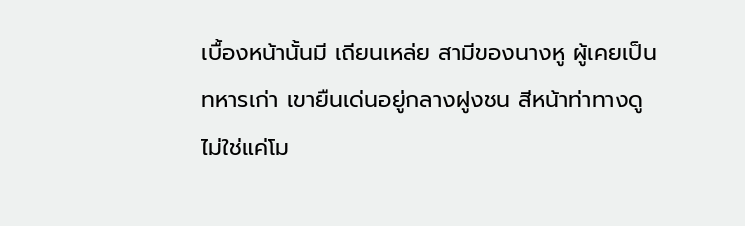เบื้องหน้านั้นมี เถียนเหล่ย สามีของนางหู ผู้เคยเป็นทหารเก่า เขายืนเด่นอยู่กลางฝูงชน สีหน้าท่าทางดูไม่ใช่แค่โม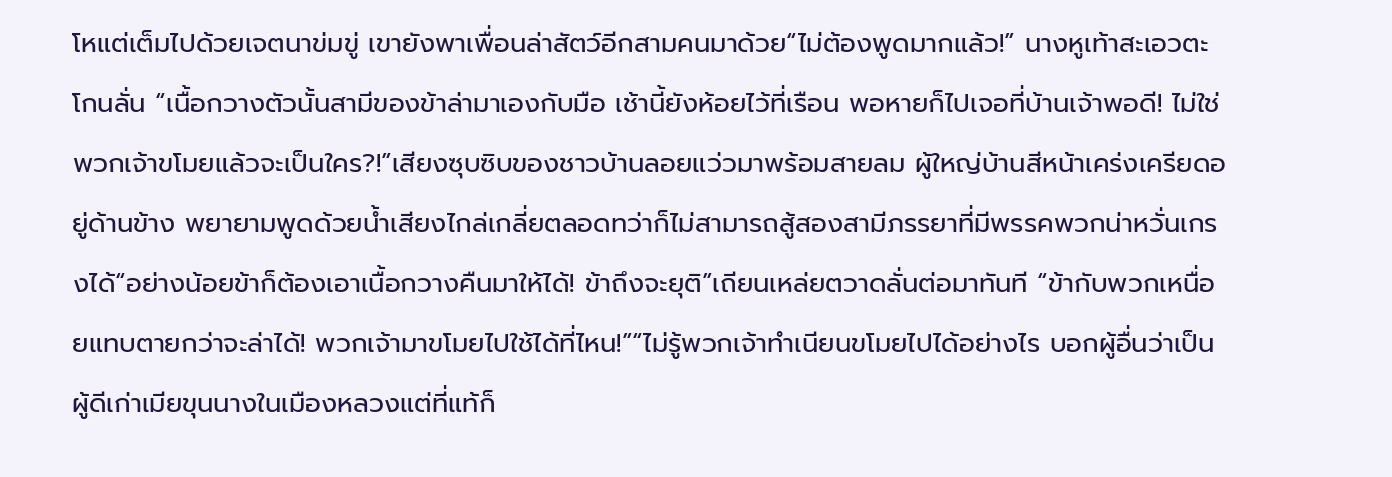โหแต่เต็มไปด้วยเจตนาข่มขู่ เขายังพาเพื่อนล่าสัตว์อีกสามคนมาด้วย“ไม่ต้องพูดมากแล้ว!” นางหูเท้าสะเอวตะโกนลั่น “เนื้อกวางตัวนั้นสามีของข้าล่ามาเองกับมือ เช้านี้ยังห้อยไว้ที่เรือน พอหายก็ไปเจอที่บ้านเจ้าพอดี! ไม่ใช่พวกเจ้าขโมยแล้วจะเป็นใคร?!”เสียงซุบซิบของชาวบ้านลอยแว่วมาพร้อมสายลม ผู้ใหญ่บ้านสีหน้าเคร่งเครียดอยู่ด้านข้าง พยายามพูดด้วยน้ำเสียงไกล่เกลี่ยตลอดทว่าก็ไม่สามารถสู้สองสามีภรรยาที่มีพรรคพวกน่าหวั่นเกรงได้“อย่างน้อยข้าก็ต้องเอาเนื้อกวางคืนมาให้ได้! ข้าถึงจะยุติ”เถียนเหล่ยตวาดลั่นต่อมาทันที “ข้ากับพวกเหนื่อยแทบตายกว่าจะล่าได้! พวกเจ้ามาขโมยไปใช้ได้ที่ไหน!”“ไม่รู้พวกเจ้าทำเนียนขโมยไปได้อย่างไร บอกผู้อื่นว่าเป็นผู้ดีเก่าเมียขุนนางในเมืองหลวงแต่ที่แท้ก็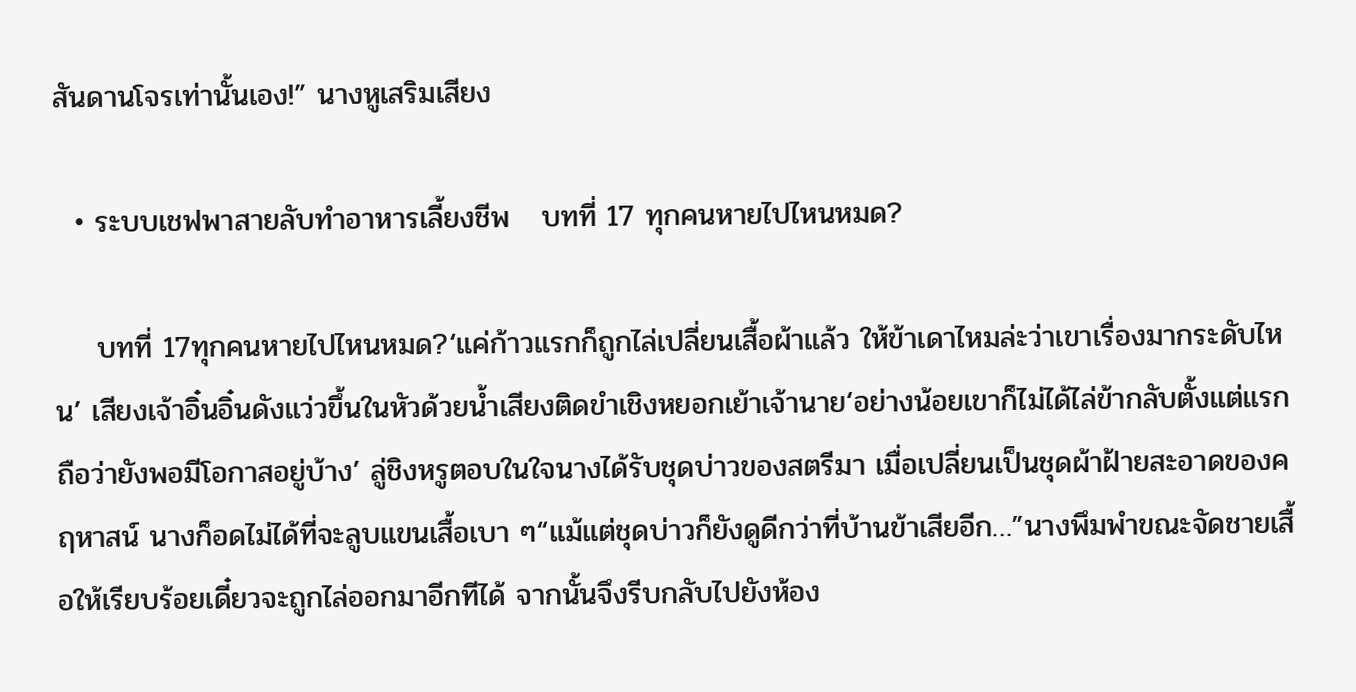สันดานโจรเท่านั้นเอง!” นางหูเสริมเสียง

  • ระบบเชฟพาสายลับทำอาหารเลี้ยงชีพ   บทที่ 17 ทุกคนหายไปไหนหมด?

    บทที่ 17ทุกคนหายไปไหนหมด?‘แค่ก้าวแรกก็ถูกไล่เปลี่ยนเสื้อผ้าแล้ว ให้ข้าเดาไหมล่ะว่าเขาเรื่องมากระดับไหน’ เสียงเจ้าอิ๋นอิ๋นดังแว่วขึ้นในหัวด้วยน้ำเสียงติดขำเชิงหยอกเย้าเจ้านาย‘อย่างน้อยเขาก็ไม่ได้ไล่ข้ากลับตั้งแต่แรก ถือว่ายังพอมีโอกาสอยู่บ้าง’ ลู่ชิงหรูตอบในใจนางได้รับชุดบ่าวของสตรีมา เมื่อเปลี่ยนเป็นชุดผ้าฝ้ายสะอาดของคฤหาสน์ นางก็อดไม่ได้ที่จะลูบแขนเสื้อเบา ๆ“แม้แต่ชุดบ่าวก็ยังดูดีกว่าที่บ้านข้าเสียอีก…”นางพึมพำขณะจัดชายเสื้อให้เรียบร้อยเดี๋ยวจะถูกไล่ออกมาอีกทีได้ จากนั้นจึงรีบกลับไปยังห้อง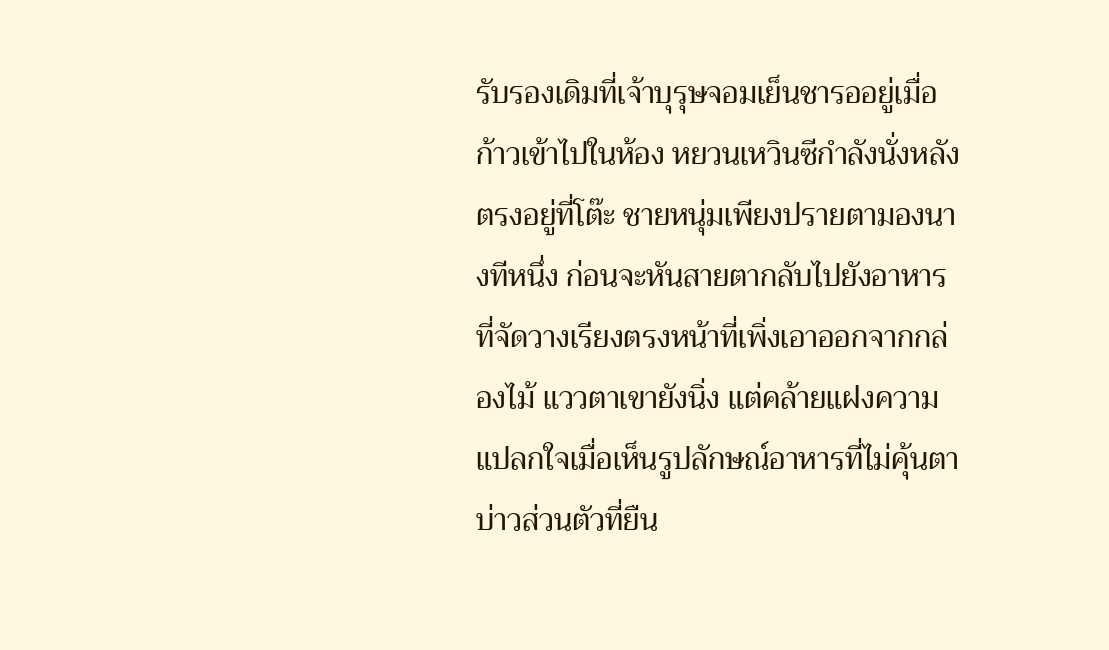รับรองเดิมที่เจ้าบุรุษจอมเย็นชารออยู่เมื่อก้าวเข้าไปในห้อง หยวนเหวินซีกำลังนั่งหลังตรงอยู่ที่โต๊ะ ชายหนุ่มเพียงปรายตามองนางทีหนึ่ง ก่อนจะหันสายตากลับไปยังอาหารที่จัดวางเรียงตรงหน้าที่เพิ่งเอาออกจากกล่องไม้ แววตาเขายังนิ่ง แต่คล้ายแฝงความแปลกใจเมื่อเห็นรูปลักษณ์อาหารที่ไม่คุ้นตาบ่าวส่วนตัวที่ยืน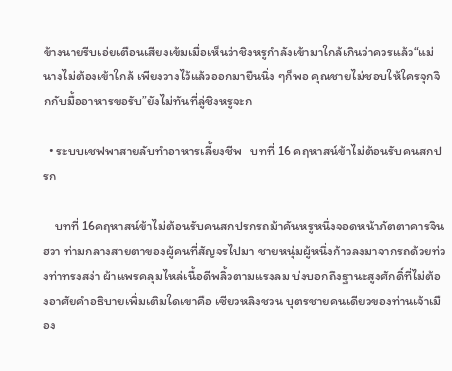ข้างนายรีบเอ่ยเตือนเสียงเข้มเมื่อเห็นว่าชิงหรูกำลังเข้ามาใกล้เกินว่าควรแล้ว“แม่นางไม่ต้องเข้าใกล้ เพียงวางไว้แล้วออกมายืนนิ่ง ๆก็พอ คุณชายไม่ชอบให้ใครจุกจิกกับมื้ออาหารขอรับ”ยังไม่ทันที่ลู่ชิงหรูจะก

  • ระบบเชฟพาสายลับทำอาหารเลี้ยงชีพ   บทที่ 16 คฤหาสน์ข้าไม่ต้อนรับคนสกปรก

    บทที่ 16คฤหาสน์ข้าไม่ต้อนรับคนสกปรกรถม้าคันหรูหนึ่งจอดหน้าภัตตาคารจินฮวา ท่ามกลางสายตาของผู้คนที่สัญจรไปมา ชายหนุ่มผู้หนึ่งก้าวลงมาจากรถด้วยท่วงท่าทรงสง่า ผ้าแพรคลุมไหล่เนื้อดีพลิ้วตามแรงลม บ่งบอกถึงฐานะสูงศักดิ์ที่ไม่ต้องอาศัยคำอธิบายเพิ่มเติมใดเขาคือ เซียวหลิงชวน บุตรชายคนเดียวของท่านเจ้าเมือง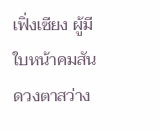เฟิ่งเซียง ผู้มีใบหน้าคมสันดวงตาสว่าง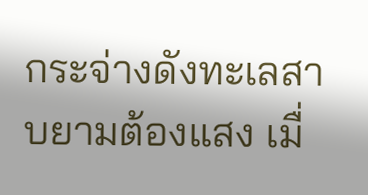กระจ่างดังทะเลสาบยามต้องแสง เมื่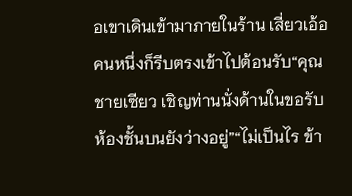อเขาเดินเข้ามาภายในร้าน เสี่ยวเอ้อคนหนึ่งก็รีบตรงเข้าไปต้อนรับ“คุณชายเซียว เชิญท่านนั่งด้านในขอรับ ห้องชั้นบนยังว่างอยู่”“ไม่เป็นไร ข้า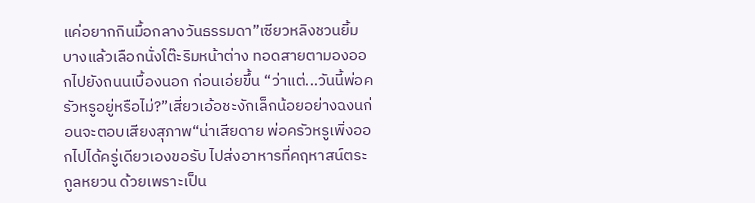แค่อยากกินมื้อกลางวันธรรมดา”เซียวหลิงชวนยิ้มบางแล้วเลือกนั่งโต๊ะริมหน้าต่าง ทอดสายตามองออกไปยังถนนเบื้องนอก ก่อนเอ่ยขึ้น “ว่าแต่...วันนี้พ่อครัวหรูอยู่หรือไม่?”เสี่ยวเอ้อชะงักเล็กน้อยอย่างฉงนก่อนจะตอบเสียงสุภาพ“น่าเสียดาย พ่อครัวหรูเพิ่งออกไปได้ครู่เดียวเองขอรับ ไปส่งอาหารที่คฤหาสน์ตระกูลหยวน ด้วยเพราะเป็น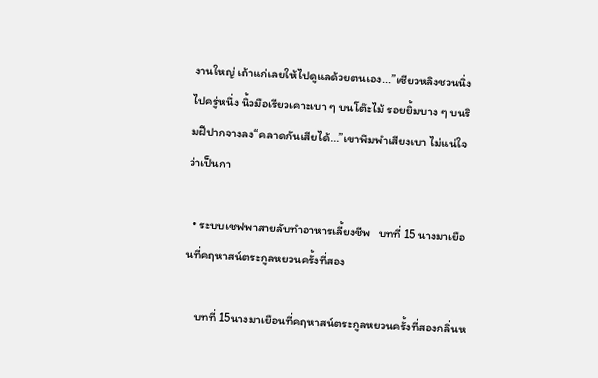งานใหญ่ เถ้าแก่เลยให้ไปดูแลด้วยตนเอง...”เซียวหลิงชวนนิ่งไปครู่หนึ่ง นิ้วมือเรียวเคาะเบา ๆ บนโต๊ะไม้ รอยยิ้มบาง ๆ บนริมฝีปากจางลง“คลาดกันเสียได้...”เขาพึมพำเสียงเบา ไม่แน่ใจว่าเป็นกา

  • ระบบเชฟพาสายลับทำอาหารเลี้ยงชีพ   บทที่ 15 นางมาเยือนที่คฤหาสน์ตระกูลหยวนครั้งที่สอง

    บทที่ 15นางมาเยือนที่คฤหาสน์ตระกูลหยวนครั้งที่สองกลิ่นห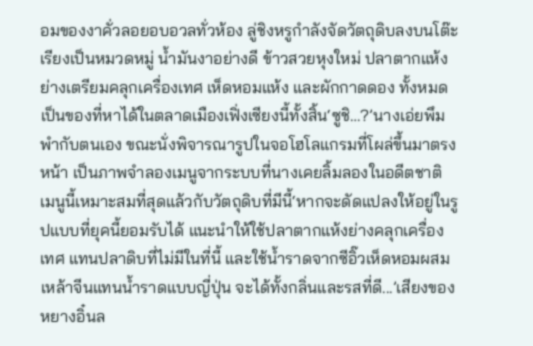อมของงาคั่วลอยอบอวลทั่วห้อง ลู่ชิงหรูกำลังจัดวัตถุดิบลงบนโต๊ะเรียงเป็นหมวดหมู่ น้ำมันงาอย่างดี ข้าวสวยหุงใหม่ ปลาตากแห้งย่างเตรียมคลุกเครื่องเทศ เห็ดหอมแห้ง และผักกาดดอง ทั้งหมดเป็นของที่หาได้ในตลาดเมืองเฟิ่งเซียงนี้ทั้งสิ้น‘ซูชิ…?’นางเอ่ยพึมพำกับตนเอง ขณะนั่งพิจารณารูปในจอโฮโลแกรมที่โผล่ขึ้นมาตรงหน้า เป็นภาพจำลองเมนูจากระบบที่นางเคยลิ้มลองในอดีตชาติ เมนูนี้เหมาะสมที่สุดแล้วกับวัตถุดิบที่มีนี้‘หากจะดัดแปลงให้อยู่ในรูปแบบที่ยุคนี้ยอมรับได้ แนะนำให้ใช้ปลาตากแห้งย่างคลุกเครื่องเทศ แทนปลาดิบที่ไม่มีในที่นี้ และใช้น้ำราดจากซีอิ๊วเห็ดหอมผสมเหล้าจีนแทนน้ำราดแบบญี่ปุ่น จะได้ทั้งกลิ่นและรสที่ดี...’เสียงของหยางอิ๋นล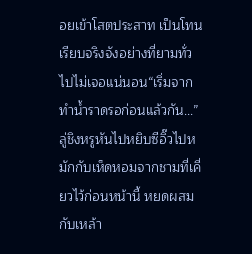อยเข้าโสตประสาท เป็นโทนเรียบจริงจังอย่างที่ยามทั่วไปไม่เจอแน่นอน“เริ่มจากทำน้ำราดรอก่อนแล้วกัน...”ลู่ชิงหรูหันไปหยิบซีอิ๊วไปหมักกับเห็ดหอมจากชามที่เคี่ยวไว้ก่อนหน้านี้ หยดผสมกับเหล้า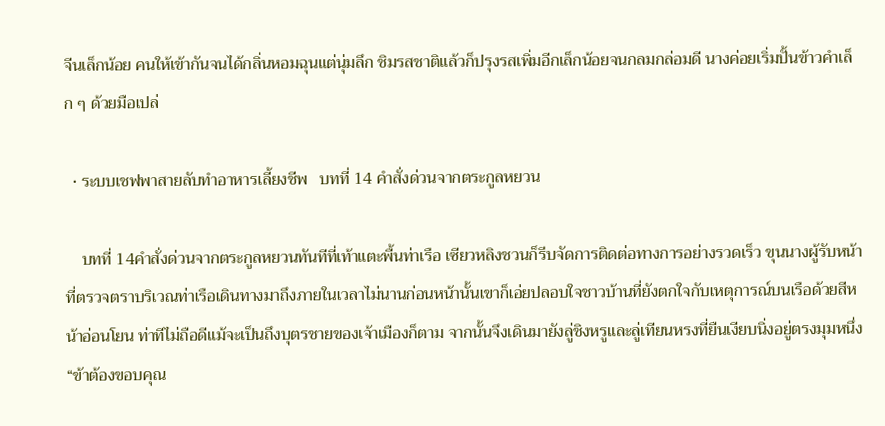จีนเล็กน้อย คนให้เข้ากันจนได้กลิ่นหอมฉุนแต่นุ่มลึก ชิมรสชาติแล้วก็ปรุงรสเพิ่มอีกเล็กน้อยจนกลมกล่อมดี นางค่อยเริ่มปั้นข้าวคำเล็ก ๆ ด้วยมือเปล่

  • ระบบเชฟพาสายลับทำอาหารเลี้ยงชีพ   บทที่ 14 คำสั่งด่วนจากตระกูลหยวน

    บทที่ 14คำสั่งด่วนจากตระกูลหยวนทันทีที่เท้าแตะพื้นท่าเรือ เซียวหลิงชวนก็รีบจัดการติดต่อทางการอย่างรวดเร็ว ขุนนางผู้รับหน้าที่ตรวจตราบริเวณท่าเรือเดินทางมาถึงภายในเวลาไม่นานก่อนหน้านั้นเขาก็เอ่ยปลอบใจชาวบ้านที่ยังตกใจกับเหตุการณ์บนเรือด้วยสีหน้าอ่อนโยน ท่าทีไม่ถือดีแม้จะเป็นถึงบุตรชายของเจ้าเมืองก็ตาม จากนั้นจึงเดินมายังลู่ชิงหรูและลู่เทียนหรงที่ยืนเงียบนิ่งอยู่ตรงมุมหนึ่ง“ข้าต้องขอบคุณ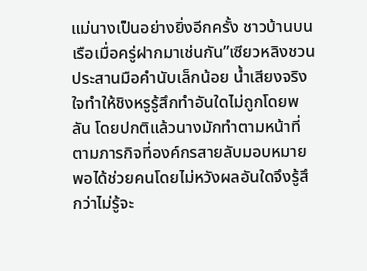แม่นางเป็นอย่างยิ่งอีกครั้ง ชาวบ้านบนเรือเมื่อครู่ฝากมาเช่นกัน”เซียวหลิงชวนประสานมือคำนับเล็กน้อย น้ำเสียงจริงใจทำให้ชิงหรูรู้สึกทำอันใดไม่ถูกโดยพลัน โดยปกติแล้วนางมักทำตามหน้าที่ตามภารกิจที่องค์กรสายลับมอบหมาย พอได้ช่วยคนโดยไม่หวังผลอันใดจึงรู้สึกว่าไม่รู้จะ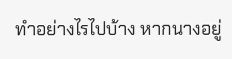ทำอย่างไรไปบ้าง หากนางอยู่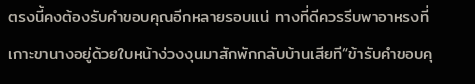ตรงนี้คงต้องรับคำขอบคุณอีกหลายรอบแน่ ทางที่ดีควรรีบพาอาหรงที่เกาะขานางอยู่ด้วยใบหน้าง่วงงุนมาสักพักกลับบ้านเสียที“ข้ารับคำขอบคุ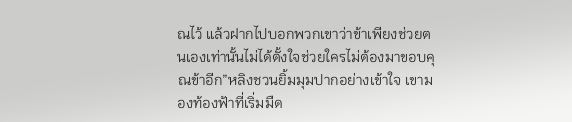ณไว้ แล้วฝากไปบอกพวกเขาว่าข้าเพียงช่วยตนเองเท่านั้นไม่ได้ตั้งใจช่วยใครไม่ต้องมาขอบคุณข้าอีก”หลิงชวนยิ้มมุมปากอย่างเข้าใจ เขามองท้องฟ้าที่เริ่มมืด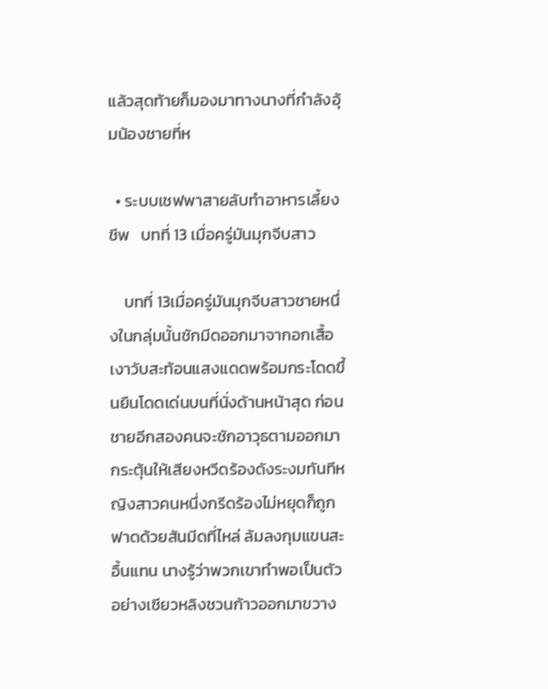แล้วสุดท้ายก็มองมาทางนางที่กำลังอุ้มน้องชายที่ห

  • ระบบเชฟพาสายลับทำอาหารเลี้ยงชีพ   บทที่ 13 เมื่อครู่มันมุกจีบสาว

    บทที่ 13เมื่อครู่มันมุกจีบสาวชายหนึ่งในกลุ่มนั้นชักมีดออกมาจากอกเสื้อ เงาวับสะท้อนแสงแดดพร้อมกระโดดขึ้นยืนโดดเด่นบนที่นั่งด้านหน้าสุด ก่อนชายอีกสองคนจะชักอาวุธตามออกมา กระตุ้นให้เสียงหวีดร้องดังระงมทันทีหญิงสาวคนหนึ่งกรีดร้องไม่หยุดก็ถูกฟาดด้วยสันมีดที่ไหล่ ล้มลงกุมแขนสะอื้นแทน นางรู้ว่าพวกเขาทำพอเป็นตัวอย่างเซียวหลิงชวนก้าวออกมาขวาง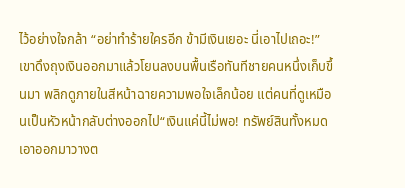ไว้อย่างใจกล้า “อย่าทำร้ายใครอีก ข้ามีเงินเยอะ นี่เอาไปเถอะ!”เขาดึงถุงเงินออกมาแล้วโยนลงบนพื้นเรือทันทีชายคนหนึ่งเก็บขึ้นมา พลิกดูภายในสีหน้าฉายความพอใจเล็กน้อย แต่คนที่ดูเหมือนเป็นหัวหน้ากลับต่างออกไป“เงินแค่นี้ไม่พอ! ทรัพย์สินทั้งหมด เอาออกมาวางต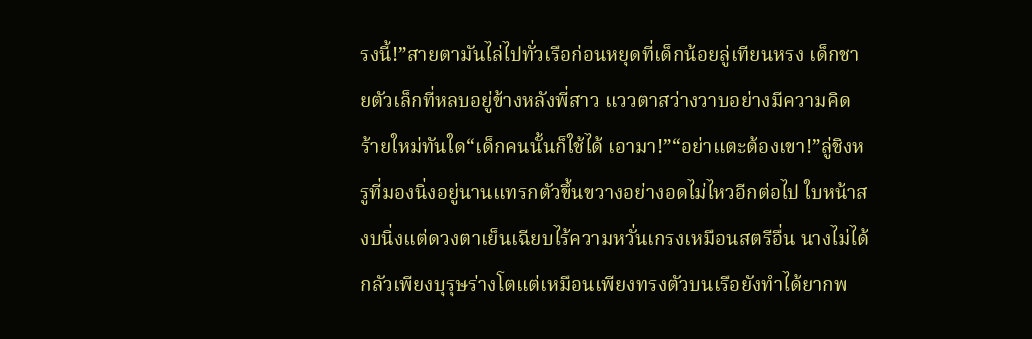รงนี้!”สายตามันไล่ไปทั่วเรือก่อนหยุดที่เด็กน้อยลู่เทียนหรง เด็กชายตัวเล็กที่หลบอยู่ข้างหลังพี่สาว แววตาสว่างวาบอย่างมีความคิดร้ายใหม่ทันใด“เด็กคนนั้นก็ใช้ได้ เอามา!”“อย่าแตะต้องเขา!”ลู่ชิงหรูที่มองนิ่งอยู่นานแทรกตัวขึ้นขวางอย่างอดไม่ไหวอีกต่อไป ใบหน้าสงบนิ่งแต่ดวงตาเย็นเฉียบไร้ความหวั่นเกรงเหมือนสตรีอื่น นางไม่ได้กลัวเพียงบุรุษร่างโตแต่เหมือนเพียงทรงตัวบนเรือยังทำได้ยากพ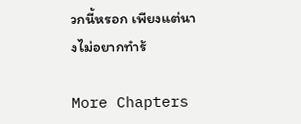วกนี้หรอก เพียงแต่นางไม่อยากทำร้

More Chapters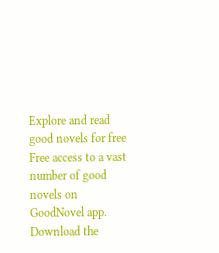Explore and read good novels for free
Free access to a vast number of good novels on GoodNovel app. Download the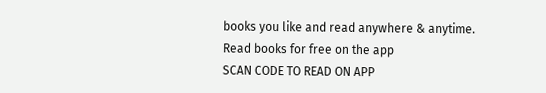books you like and read anywhere & anytime.
Read books for free on the app
SCAN CODE TO READ ON APP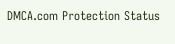DMCA.com Protection Status